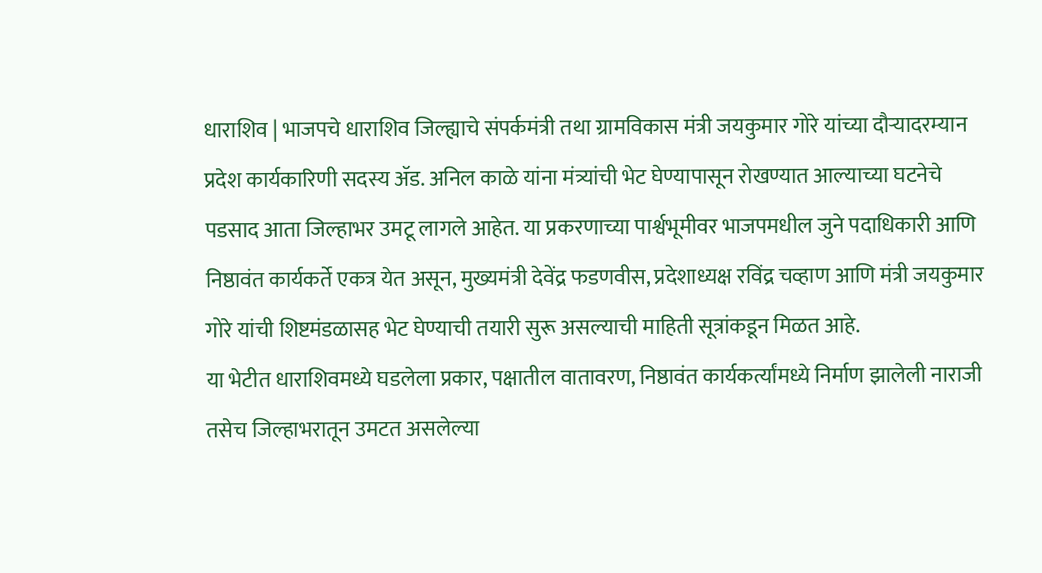धाराशिव | भाजपचे धाराशिव जिल्ह्याचे संपर्कमंत्री तथा ग्रामविकास मंत्री जयकुमार गोरे यांच्या दौऱ्यादरम्यान प्रदेश कार्यकारिणी सदस्य ॲड. अनिल काळे यांना मंत्र्यांची भेट घेण्यापासून रोखण्यात आल्याच्या घटनेचे पडसाद आता जिल्हाभर उमटू लागले आहेत. या प्रकरणाच्या पार्श्वभूमीवर भाजपमधील जुने पदाधिकारी आणि निष्ठावंत कार्यकर्ते एकत्र येत असून, मुख्यमंत्री देवेंद्र फडणवीस, प्रदेशाध्यक्ष रविंद्र चव्हाण आणि मंत्री जयकुमार गोरे यांची शिष्टमंडळासह भेट घेण्याची तयारी सुरू असल्याची माहिती सूत्रांकडून मिळत आहे.
या भेटीत धाराशिवमध्ये घडलेला प्रकार, पक्षातील वातावरण, निष्ठावंत कार्यकर्त्यांमध्ये निर्माण झालेली नाराजी तसेच जिल्हाभरातून उमटत असलेल्या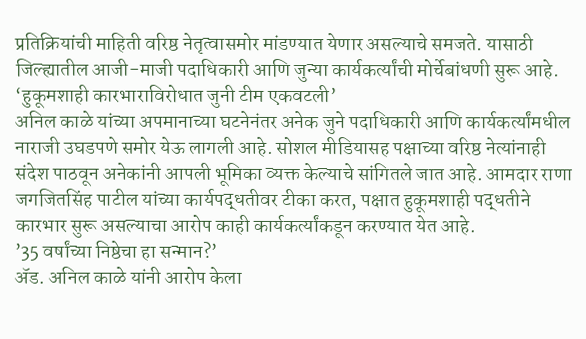प्रतिक्रियांची माहिती वरिष्ठ नेतृत्वासमोर मांडण्यात येणार असल्याचे समजते. यासाठी जिल्ह्यातील आजी-माजी पदाधिकारी आणि जुन्या कार्यकर्त्यांची मोर्चेबांधणी सुरू आहे.
‘हुकूमशाही कारभाराविरोधात जुनी टीम एकवटली’
अनिल काळे यांच्या अपमानाच्या घटनेनंतर अनेक जुने पदाधिकारी आणि कार्यकर्त्यांमधील नाराजी उघडपणे समोर येऊ लागली आहे. सोशल मीडियासह पक्षाच्या वरिष्ठ नेत्यांनाही संदेश पाठवून अनेकांनी आपली भूमिका व्यक्त केल्याचे सांगितले जात आहे. आमदार राणा जगजितसिंह पाटील यांच्या कार्यपद्धतीवर टीका करत, पक्षात हुकूमशाही पद्धतीने कारभार सुरू असल्याचा आरोप काही कार्यकर्त्यांकडून करण्यात येत आहे.
’35 वर्षांच्या निष्ठेचा हा सन्मान?’
ॲड. अनिल काळे यांनी आरोप केला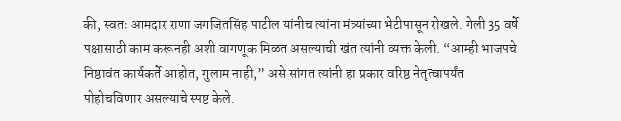की, स्वतः आमदार राणा जगजितसिंह पाटील यांनीच त्यांना मंत्र्यांच्या भेटीपासून रोखले. गेली 35 वर्षे पक्षासाठी काम करूनही अशी वागणूक मिळत असल्याची खंत त्यांनी व्यक्त केली. “आम्ही भाजपचे निष्ठावंत कार्यकर्ते आहोत, गुलाम नाही,” असे सांगत त्यांनी हा प्रकार वरिष्ठ नेतृत्वापर्यंत पोहोचविणार असल्याचे स्पष्ट केले.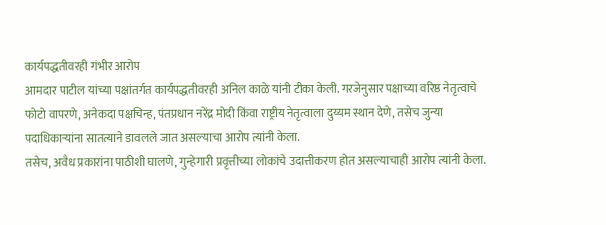कार्यपद्धतीवरही गंभीर आरोप
आमदार पाटील यांच्या पक्षांतर्गत कार्यपद्धतीवरही अनिल काळे यांनी टीका केली. गरजेनुसार पक्षाच्या वरिष्ठ नेतृत्वाचे फोटो वापरणे, अनेकदा पक्षचिन्ह, पंतप्रधान नरेंद्र मोदी किंवा राष्ट्रीय नेतृत्वाला दुय्यम स्थान देणे, तसेच जुन्या पदाधिकाऱ्यांना सातत्याने डावलले जात असल्याचा आरोप त्यांनी केला.
तसेच, अवैध प्रकारांना पाठीशी घालणे, गुन्हेगारी प्रवृत्तीच्या लोकांचे उदात्तीकरण होत असल्याचाही आरोप त्यांनी केला.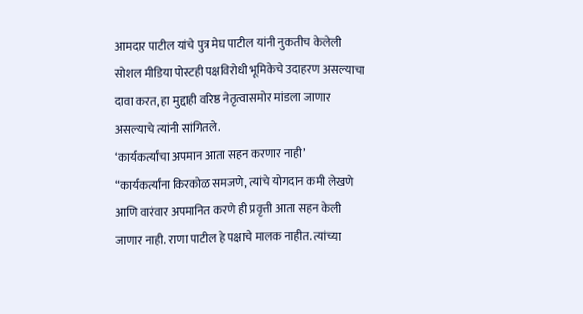आमदार पाटील यांचे पुत्र मेघ पाटील यांनी नुकतीच केलेली सोशल मीडिया पोस्टही पक्षविरोधी भूमिकेचे उदाहरण असल्याचा दावा करत, हा मुद्दाही वरिष्ठ नेतृत्वासमोर मांडला जाणार असल्याचे त्यांनी सांगितले.
‘कार्यकर्त्यांचा अपमान आता सहन करणार नाही’
“कार्यकर्त्यांना किरकोळ समजणे, त्यांचे योगदान कमी लेखणे आणि वारंवार अपमानित करणे ही प्रवृत्ती आता सहन केली जाणार नाही. राणा पाटील हे पक्षाचे मालक नाहीत. त्यांच्या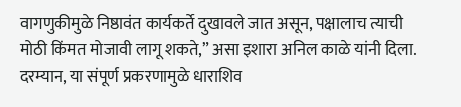वागणुकीमुळे निष्ठावंत कार्यकर्ते दुखावले जात असून, पक्षालाच त्याची मोठी किंमत मोजावी लागू शकते,” असा इशारा अनिल काळे यांनी दिला.
दरम्यान, या संपूर्ण प्रकरणामुळे धाराशिव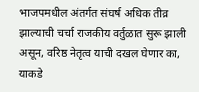भाजपमधील अंतर्गत संघर्ष अधिक तीव्र झाल्याची चर्चा राजकीय वर्तुळात सुरू झाली असून, वरिष्ठ नेतृत्व याची दखल घेणार का, याकडे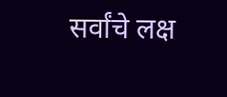सर्वांचे लक्ष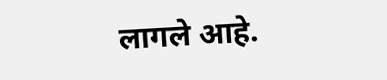लागले आहे.